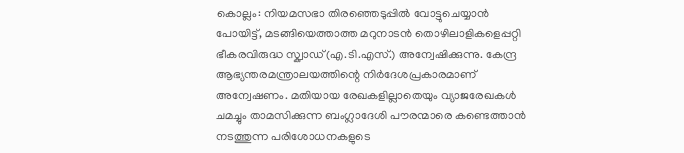കൊല്ലം: നിയമസഭാ തിരഞ്ഞെടുപ്പിൽ വോട്ടുചെയ്യാൻ പോയിട്ട്, മടങ്ങിയെത്താത്ത മറുനാടൻ തൊഴിലാളികളെപ്പറ്റി ഭീകരവിരുദ്ധ സ്ക്വാഡ്(എ.ടി.എസ്.) അന്വേഷിക്കുന്നു. കേന്ദ്ര ആഭ്യന്തരമന്ത്രാലയത്തിന്റെ നിർദേശപ്രകാരമാണ് അന്വേഷണം. മതിയായ രേഖകളില്ലാതെയും വ്യാജരേഖകൾ ചമച്ചും താമസിക്കുന്ന ബംഗ്ലാദേശി പൗരന്മാരെ കണ്ടെത്താൻ നടത്തുന്ന പരിശോധനകളുടെ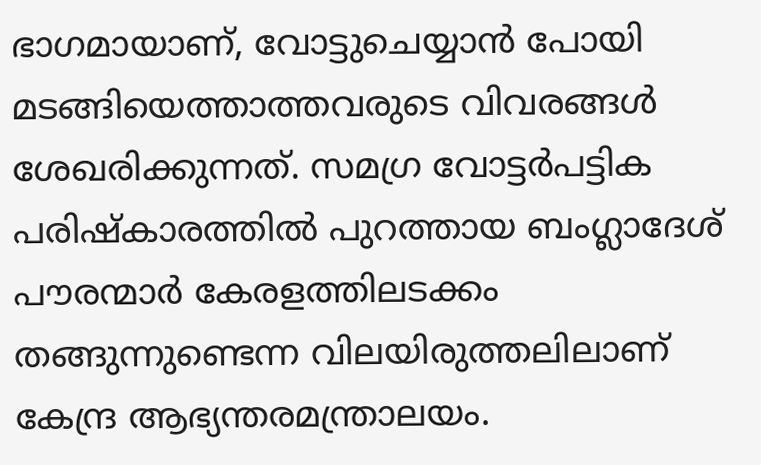ഭാഗമായാണ്, വോട്ടുചെയ്യാൻ പോയി മടങ്ങിയെത്താത്തവരുടെ വിവരങ്ങൾ ശേഖരിക്കുന്നത്. സമഗ്ര വോട്ടർപട്ടിക പരിഷ്കാരത്തിൽ പുറത്തായ ബംഗ്ലാദേശ് പൗരന്മാർ കേരളത്തിലടക്കം തങ്ങുന്നുണ്ടെന്ന വിലയിരുത്തലിലാണ് കേന്ദ്ര ആഭ്യന്തരമന്ത്രാലയം.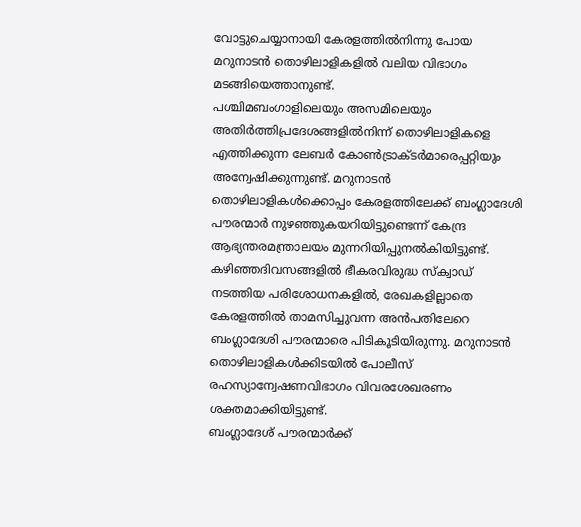വോട്ടുചെയ്യാനായി കേരളത്തിൽനിന്നു പോയ മറുനാടൻ തൊഴിലാളികളിൽ വലിയ വിഭാഗം മടങ്ങിയെത്താനുണ്ട്.
പശ്ചിമബംഗാളിലെയും അസമിലെയും അതിർത്തിപ്രദേശങ്ങളിൽനിന്ന് തൊഴിലാളികളെ എത്തിക്കുന്ന ലേബർ കോൺട്രാക്ടർമാരെപ്പറ്റിയും അന്വേഷിക്കുന്നുണ്ട്. മറുനാടൻ തൊഴിലാളികൾക്കൊപ്പം കേരളത്തിലേക്ക് ബംഗ്ലാദേശി പൗരന്മാർ നുഴഞ്ഞുകയറിയിട്ടുണ്ടെന്ന് കേന്ദ്ര ആഭ്യന്തരമന്ത്രാലയം മുന്നറിയിപ്പുനൽകിയിട്ടുണ്ട്. കഴിഞ്ഞദിവസങ്ങളിൽ ഭീകരവിരുദ്ധ സ്ക്വാഡ് നടത്തിയ പരിശോധനകളിൽ, രേഖകളില്ലാതെ കേരളത്തിൽ താമസിച്ചുവന്ന അൻപതിലേറെ ബംഗ്ലാദേശി പൗരന്മാരെ പിടികൂടിയിരുന്നു. മറുനാടൻ തൊഴിലാളികൾക്കിടയിൽ പോലീസ് രഹസ്യാന്വേഷണവിഭാഗം വിവരശേഖരണം ശക്തമാക്കിയിട്ടുണ്ട്.
ബംഗ്ലാദേശ് പൗരന്മാർക്ക്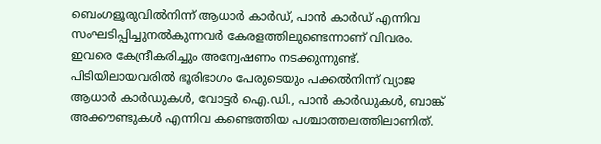ബെംഗളൂരുവിൽനിന്ന് ആധാർ കാർഡ്, പാൻ കാർഡ് എന്നിവ സംഘടിപ്പിച്ചുനൽകുന്നവർ കേരളത്തിലുണ്ടെന്നാണ് വിവരം. ഇവരെ കേന്ദ്രീകരിച്ചും അന്വേഷണം നടക്കുന്നുണ്ട്. പിടിയിലായവരിൽ ഭൂരിഭാഗം പേരുടെയും പക്കൽനിന്ന് വ്യാജ ആധാർ കാർഡുകൾ, വോട്ടർ ഐ.ഡി., പാൻ കാർഡുകൾ, ബാങ്ക് അക്കൗണ്ടുകൾ എന്നിവ കണ്ടെത്തിയ പശ്ചാത്തലത്തിലാണിത്.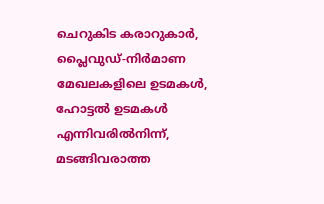ചെറുകിട കരാറുകാർ, പ്ലൈവുഡ്-നിർമാണ മേഖലകളിലെ ഉടമകൾ, ഹോട്ടൽ ഉടമകൾ എന്നിവരിൽനിന്ന്, മടങ്ങിവരാത്ത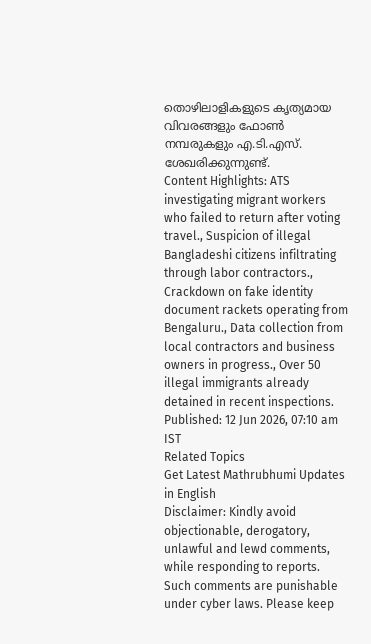തൊഴിലാളികളുടെ കൃത്യമായ വിവരങ്ങളും ഫോൺ നമ്പരുകളും എ.ടി.എസ്. ശേഖരിക്കുന്നുണ്ട്.
Content Highlights: ATS investigating migrant workers who failed to return after voting travel., Suspicion of illegal Bangladeshi citizens infiltrating through labor contractors., Crackdown on fake identity document rackets operating from Bengaluru., Data collection from local contractors and business owners in progress., Over 50 illegal immigrants already detained in recent inspections.
Published: 12 Jun 2026, 07:10 am IST
Related Topics
Get Latest Mathrubhumi Updates in English
Disclaimer: Kindly avoid objectionable, derogatory, unlawful and lewd comments, while responding to reports. Such comments are punishable under cyber laws. Please keep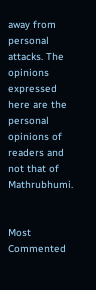away from personal attacks. The opinions expressed here are the personal opinions of readers and not that of Mathrubhumi.


Most Commented